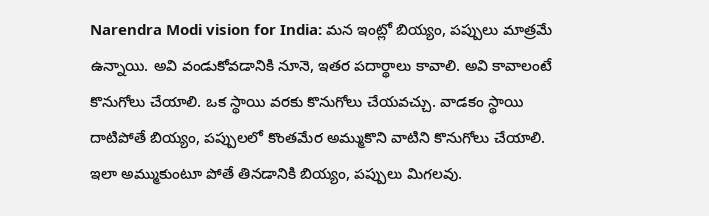Narendra Modi vision for India: మన ఇంట్లో బియ్యం, పప్పులు మాత్రమే ఉన్నాయి. అవి వండుకోవడానికి నూనె, ఇతర పదార్థాలు కావాలి. అవి కావాలంటే కొనుగోలు చేయాలి. ఒక స్థాయి వరకు కొనుగోలు చేయవచ్చు. వాడకం స్థాయి దాటిపోతే బియ్యం, పప్పులలో కొంతమేర అమ్ముకొని వాటిని కొనుగోలు చేయాలి. ఇలా అమ్ముకుంటూ పోతే తినడానికి బియ్యం, పప్పులు మిగలవు.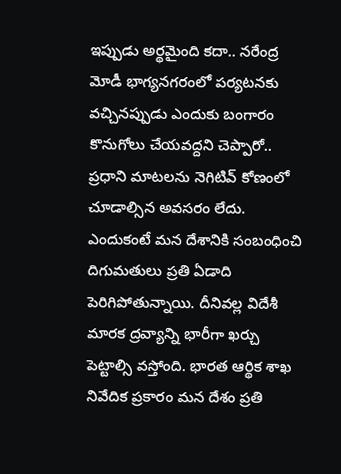ఇప్పుడు అర్థమైంది కదా.. నరేంద్ర మోడీ భాగ్యనగరంలో పర్యటనకు వచ్చినప్పుడు ఎందుకు బంగారం కొనుగోలు చేయవద్దని చెప్పారో..
ప్రధాని మాటలను నెగిటివ్ కోణంలో చూడాల్సిన అవసరం లేదు. ఎందుకంటే మన దేశానికి సంబంధించి దిగుమతులు ప్రతి ఏడాది పెరిగిపోతున్నాయి. దీనివల్ల విదేశీ మారక ద్రవ్యాన్ని భారీగా ఖర్చు పెట్టాల్సి వస్తోంది. భారత ఆర్థిక శాఖ నివేదిక ప్రకారం మన దేశం ప్రతి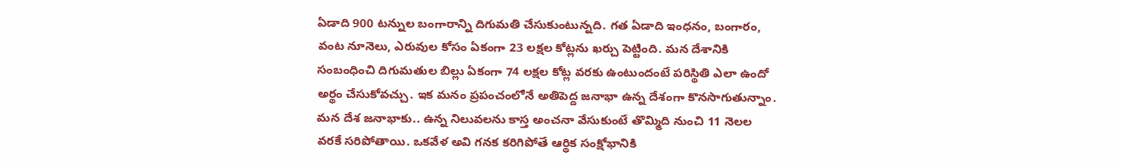ఏడాది 900 టన్నుల బంగారాన్ని దిగుమతి చేసుకుంటున్నది. గత ఏడాది ఇంధనం, బంగారం, వంట నూనెలు, ఎరువుల కోసం ఏకంగా 23 లక్షల కోట్లను ఖర్చు పెట్టింది. మన దేశానికి సంబంధించి దిగుమతుల బిల్లు ఏకంగా 74 లక్షల కోట్ల వరకు ఉంటుందంటే పరిస్థితి ఎలా ఉందో అర్థం చేసుకోవచ్చు. ఇక మనం ప్రపంచంలోనే అతిపెద్ద జనాభా ఉన్న దేశంగా కొనసాగుతున్నాం. మన దేశ జనాభాకు.. ఉన్న నిలువలను కాస్త అంచనా వేసుకుంటే తొమ్మిది నుంచి 11 నెలల వరకే సరిపోతాయి. ఒకవేళ అవి గనక కరిగిపోతే ఆర్థిక సంక్షోభానికి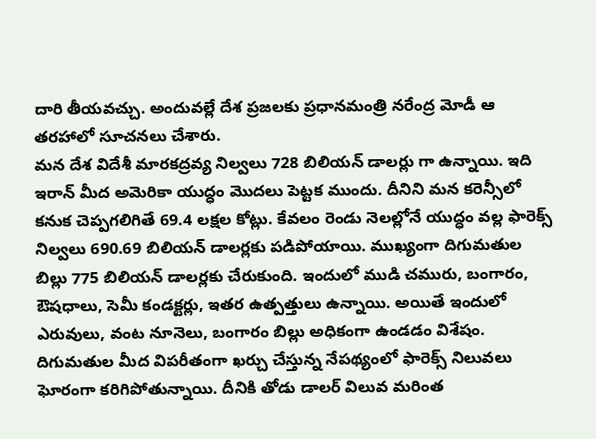దారి తీయవచ్చు. అందువల్లే దేశ ప్రజలకు ప్రధానమంత్రి నరేంద్ర మోడీ ఆ తరహాలో సూచనలు చేశారు.
మన దేశ విదేశీ మారకద్రవ్య నిల్వలు 728 బిలియన్ డాలర్లు గా ఉన్నాయి. ఇది ఇరాన్ మీద అమెరికా యుద్ధం మొదలు పెట్టక ముందు. దీనిని మన కరెన్సీలో కనుక చెప్పగలిగితే 69.4 లక్షల కోట్లు. కేవలం రెండు నెలల్లోనే యుద్ధం వల్ల ఫారెక్స్ నిల్వలు 690.69 బిలియన్ డాలర్లకు పడిపోయాయి. ముఖ్యంగా దిగుమతుల బిల్లు 775 బిలియన్ డాలర్లకు చేరుకుంది. ఇందులో ముడి చమురు, బంగారం, ఔషధాలు, సెమీ కండక్టర్లు, ఇతర ఉత్పత్తులు ఉన్నాయి. అయితే ఇందులో ఎరువులు, వంట నూనెలు, బంగారం బిల్లు అధికంగా ఉండడం విశేషం. దిగుమతుల మీద విపరీతంగా ఖర్చు చేస్తున్న నేపథ్యంలో ఫారెక్స్ నిలువలు ఘోరంగా కరిగిపోతున్నాయి. దీనికి తోడు డాలర్ విలువ మరింత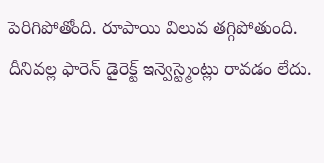పెరిగిపోతోంది. రూపాయి విలువ తగ్గిపోతుంది. దీనివల్ల ఫారెన్ డైరెక్ట్ ఇన్వెస్ట్మెంట్లు రావడం లేదు.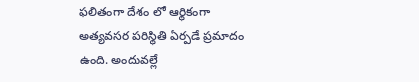ఫలితంగా దేశం లో ఆర్థికంగా అత్యవసర పరిస్థితి ఏర్పడే ప్రమాదం ఉంది. అందువల్లే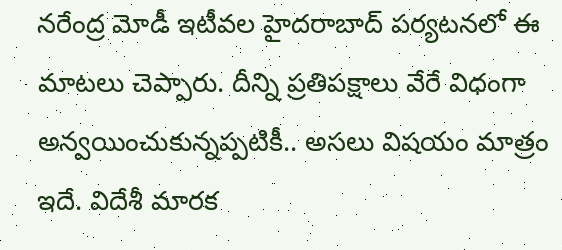నరేంద్ర మోడీ ఇటీవల హైదరాబాద్ పర్యటనలో ఈ మాటలు చెప్పారు. దీన్ని ప్రతిపక్షాలు వేరే విధంగా అన్వయించుకున్నప్పటికీ.. అసలు విషయం మాత్రం ఇదే. విదేశీ మారక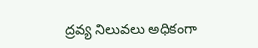ద్రవ్య నిలువలు అధికంగా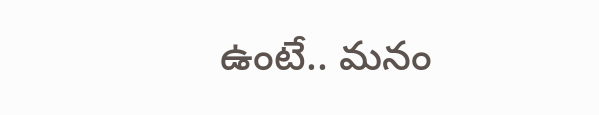ఉంటే.. మనం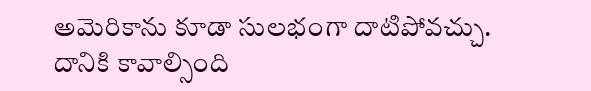అమెరికాను కూడా సులభంగా దాటిపోవచ్చు. దానికి కావాల్సింది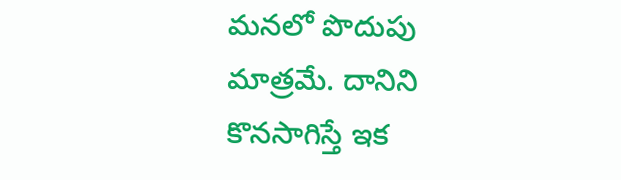మనలో పొదుపు మాత్రమే. దానిని కొనసాగిస్తే ఇక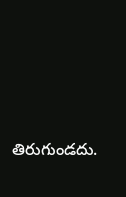తిరుగుండదు.